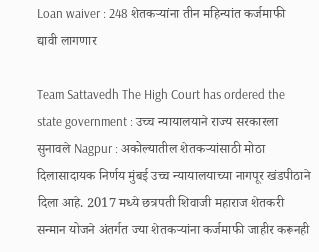Loan waiver : 248 शेतकऱ्यांना तीन महिन्यांत कर्जमाफी द्यावी लागणार

Team Sattavedh The High Court has ordered the state government : उच्च न्यायालयाने राज्य सरकारला सुनावले Nagpur : अकोल्यातील शेतकऱ्यांसाठी मोठा दिलासादायक निर्णय मुंबई उच्च न्यायालयाच्या नागपूर खंडपीठाने दिला आहे. 2017 मध्ये छत्रपती शिवाजी महाराज शेतकरी सन्मान योजने अंतर्गत ज्या शेतकऱ्यांना कर्जमाफी जाहीर करूनही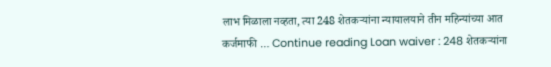लाभ मिळाला नव्हता, त्या 248 शेतकऱ्यांना न्यायालयाने तीन महिन्यांच्या आत कर्जमाफी … Continue reading Loan waiver : 248 शेतकऱ्यांना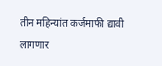तीन महिन्यांत कर्जमाफी द्यावी लागणार